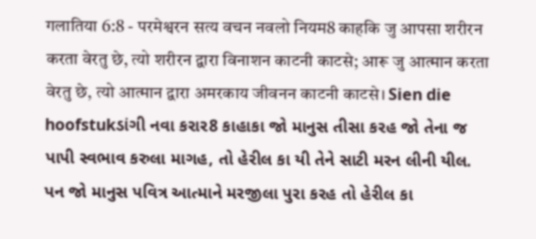गलातिया 6:8 - परमेश्वरन सत्य वचन नवलो नियम8 काहकि जु आपसा शरीरन करता वेरतु छे, त्यो शरीरन द्वारा विनाशन काटनी काटसे; आरू जु आत्मान करता वेरतु छे, त्यो आत्मान द्वारा अमरकाय जीवनन काटनी काटसे। Sien die hoofstukડાંગી નવા કરાર8 કાહાકા જો માનુસ તીસા કરહ જો તેના જ પાપી સ્વભાવ કરુલા માગહ, તો હેરીલ કા યી તેને સાટી મરન લીની યીલ. પન જો માનુસ પવિત્ર આત્માને મરજીલા પુરા કરહ તો હેરીલ કા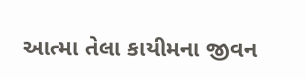આત્મા તેલા કાયીમના જીવન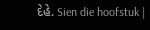દેહે. Sien die hoofstuk |